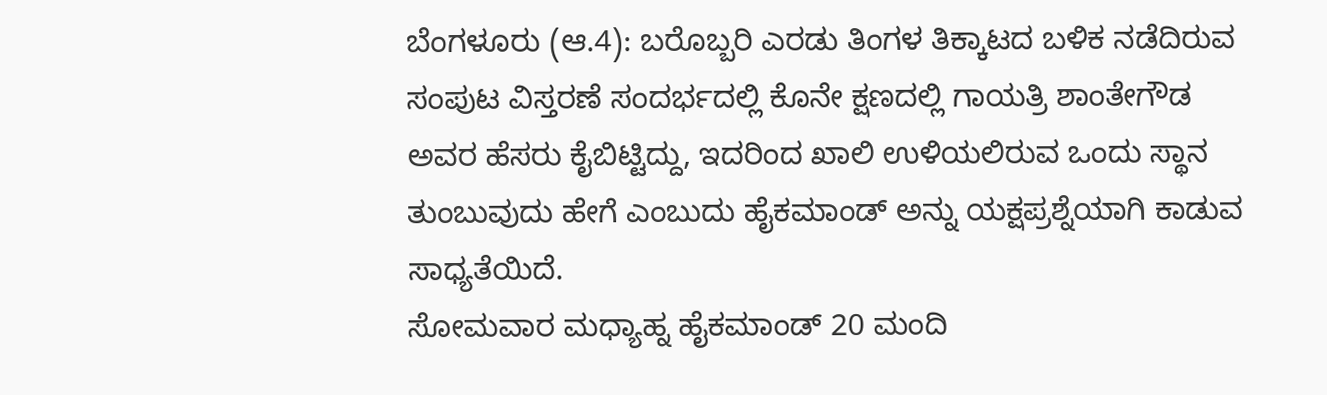ಬೆಂಗಳೂರು (ಆ.4): ಬರೊಬ್ಬರಿ ಎರಡು ತಿಂಗಳ ತಿಕ್ಕಾಟದ ಬಳಿಕ ನಡೆದಿರುವ ಸಂಪುಟ ವಿಸ್ತರಣೆ ಸಂದರ್ಭದಲ್ಲಿ ಕೊನೇ ಕ್ಷಣದಲ್ಲಿ ಗಾಯತ್ರಿ ಶಾಂತೇಗೌಡ ಅವರ ಹೆಸರು ಕೈಬಿಟ್ಟಿದ್ದು, ಇದರಿಂದ ಖಾಲಿ ಉಳಿಯಲಿರುವ ಒಂದು ಸ್ಥಾನ ತುಂಬುವುದು ಹೇಗೆ ಎಂಬುದು ಹೈಕಮಾಂಡ್ ಅನ್ನು ಯಕ್ಷಪ್ರಶ್ನೆಯಾಗಿ ಕಾಡುವ ಸಾಧ್ಯತೆಯಿದೆ.
ಸೋಮವಾರ ಮಧ್ಯಾಹ್ನ ಹೈಕಮಾಂಡ್ 20 ಮಂದಿ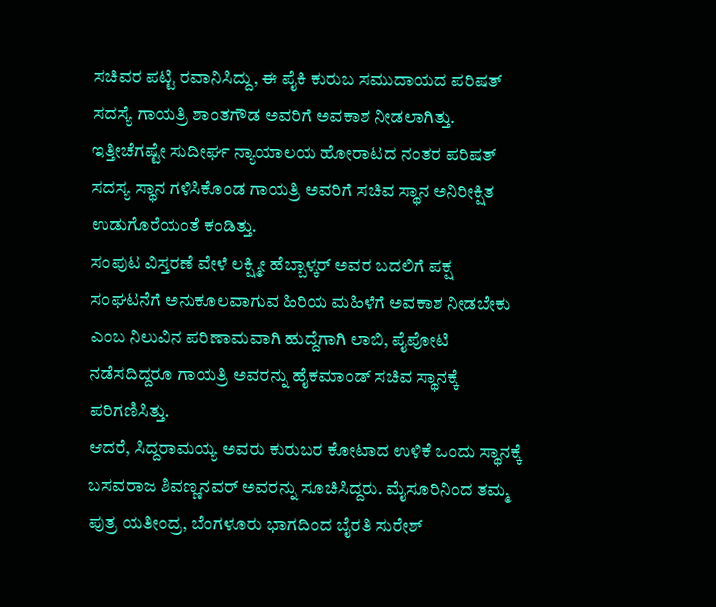ಸಚಿವರ ಪಟ್ಟಿ ರವಾನಿಸಿದ್ದು, ಈ ಪೈಕಿ ಕುರುಬ ಸಮುದಾಯದ ಪರಿಷತ್ ಸದಸ್ಯೆ ಗಾಯತ್ರಿ ಶಾಂತಗೌಡ ಅವರಿಗೆ ಅವಕಾಶ ನೀಡಲಾಗಿತ್ತು. ಇತ್ತೀಚೆಗಷ್ಟೇ ಸುದೀರ್ಘ ನ್ಯಾಯಾಲಯ ಹೋರಾಟದ ನಂತರ ಪರಿಷತ್ ಸದಸ್ಯ ಸ್ಥಾನ ಗಳಿಸಿಕೊಂಡ ಗಾಯತ್ರಿ ಅವರಿಗೆ ಸಚಿವ ಸ್ಥಾನ ಅನಿರೀಕ್ಷಿತ ಉಡುಗೊರೆಯಂತೆ ಕಂಡಿತ್ತು.
ಸಂಪುಟ ವಿಸ್ತರಣೆ ವೇಳೆ ಲಕ್ಷ್ಮೀ ಹೆಬ್ಬಾಳ್ಕರ್ ಅವರ ಬದಲಿಗೆ ಪಕ್ಷ ಸಂಘಟನೆಗೆ ಅನುಕೂಲವಾಗುವ ಹಿರಿಯ ಮಹಿಳೆಗೆ ಅವಕಾಶ ನೀಡಬೇಕು ಎಂಬ ನಿಲುವಿನ ಪರಿಣಾಮವಾಗಿ ಹುದ್ದೆಗಾಗಿ ಲಾಬಿ, ಪೈಪೋಟಿ ನಡೆಸದಿದ್ದರೂ ಗಾಯತ್ರಿ ಅವರನ್ನು ಹೈಕಮಾಂಡ್ ಸಚಿವ ಸ್ಥಾನಕ್ಕೆ ಪರಿಗಣಿಸಿತ್ತು.
ಆದರೆ, ಸಿದ್ದರಾಮಯ್ಯ ಅವರು ಕುರುಬರ ಕೋಟಾದ ಉಳಿಕೆ ಒಂದು ಸ್ಥಾನಕ್ಕೆ ಬಸವರಾಜ ಶಿವಣ್ಣನವರ್ ಅವರನ್ನು ಸೂಚಿಸಿದ್ದರು. ಮೈಸೂರಿನಿಂದ ತಮ್ಮ ಪುತ್ರ ಯತೀಂದ್ರ, ಬೆಂಗಳೂರು ಭಾಗದಿಂದ ಬೈರತಿ ಸುರೇಶ್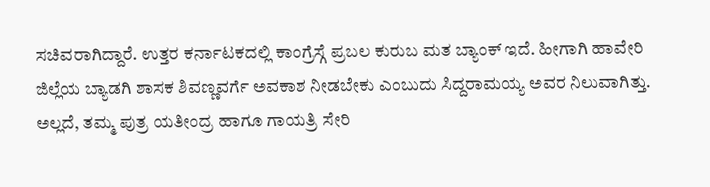ಸಚಿವರಾಗಿದ್ದಾರೆ. ಉತ್ತರ ಕರ್ನಾಟಕದಲ್ಲಿ ಕಾಂಗ್ರೆಸ್ಗೆ ಪ್ರಬಲ ಕುರುಬ ಮತ ಬ್ಯಾಂಕ್ ಇದೆ. ಹೀಗಾಗಿ ಹಾವೇರಿ ಜಿಲ್ಲೆಯ ಬ್ಯಾಡಗಿ ಶಾಸಕ ಶಿವಣ್ಣವರ್ಗೆ ಅವಕಾಶ ನೀಡಬೇಕು ಎಂಬುದು ಸಿದ್ದರಾಮಯ್ಯ ಅವರ ನಿಲುವಾಗಿತ್ತು. ಅಲ್ಲದೆ, ತಮ್ಮ ಪುತ್ರ ಯತೀಂದ್ರ ಹಾಗೂ ಗಾಯತ್ರಿ ಸೇರಿ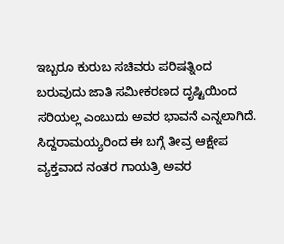ಇಬ್ಬರೂ ಕುರುಬ ಸಚಿವರು ಪರಿಷತ್ನಿಂದ ಬರುವುದು ಜಾತಿ ಸಮೀಕರಣದ ದೃಷ್ಟಿಯಿಂದ ಸರಿಯಲ್ಲ ಎಂಬುದು ಅವರ ಭಾವನೆ ಎನ್ನಲಾಗಿದೆ.
ಸಿದ್ದರಾಮಯ್ಯರಿಂದ ಈ ಬಗ್ಗೆ ತೀವ್ರ ಆಕ್ಷೇಪ ವ್ಯಕ್ತವಾದ ನಂತರ ಗಾಯತ್ರಿ ಅವರ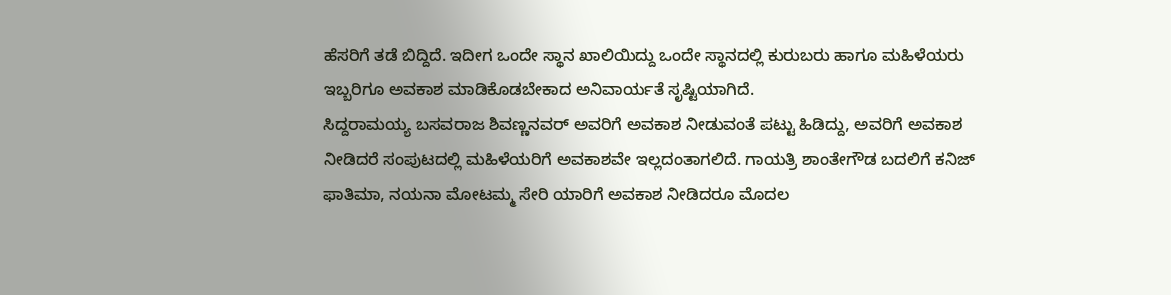ಹೆಸರಿಗೆ ತಡೆ ಬಿದ್ದಿದೆ. ಇದೀಗ ಒಂದೇ ಸ್ಥಾನ ಖಾಲಿಯಿದ್ದು ಒಂದೇ ಸ್ಥಾನದಲ್ಲಿ ಕುರುಬರು ಹಾಗೂ ಮಹಿಳೆಯರು ಇಬ್ಬರಿಗೂ ಅವಕಾಶ ಮಾಡಿಕೊಡಬೇಕಾದ ಅನಿವಾರ್ಯತೆ ಸೃಷ್ಟಿಯಾಗಿದೆ.
ಸಿದ್ದರಾಮಯ್ಯ ಬಸವರಾಜ ಶಿವಣ್ಣನವರ್ ಅವರಿಗೆ ಅವಕಾಶ ನೀಡುವಂತೆ ಪಟ್ಟು ಹಿಡಿದ್ದು, ಅವರಿಗೆ ಅವಕಾಶ ನೀಡಿದರೆ ಸಂಪುಟದಲ್ಲಿ ಮಹಿಳೆಯರಿಗೆ ಅವಕಾಶವೇ ಇಲ್ಲದಂತಾಗಲಿದೆ. ಗಾಯತ್ರಿ ಶಾಂತೇಗೌಡ ಬದಲಿಗೆ ಕನಿಜ್ ಫಾತಿಮಾ, ನಯನಾ ಮೋಟಮ್ಮ ಸೇರಿ ಯಾರಿಗೆ ಅವಕಾಶ ನೀಡಿದರೂ ಮೊದಲ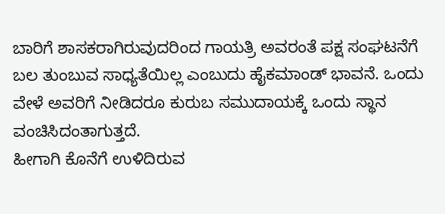ಬಾರಿಗೆ ಶಾಸಕರಾಗಿರುವುದರಿಂದ ಗಾಯತ್ರಿ ಅವರಂತೆ ಪಕ್ಷ ಸಂಘಟನೆಗೆ ಬಲ ತುಂಬುವ ಸಾಧ್ಯತೆಯಿಲ್ಲ ಎಂಬುದು ಹೈಕಮಾಂಡ್ ಭಾವನೆ. ಒಂದು ವೇಳೆ ಅವರಿಗೆ ನೀಡಿದರೂ ಕುರುಬ ಸಮುದಾಯಕ್ಕೆ ಒಂದು ಸ್ಥಾನ ವಂಚಿಸಿದಂತಾಗುತ್ತದೆ.
ಹೀಗಾಗಿ ಕೊನೆಗೆ ಉಳಿದಿರುವ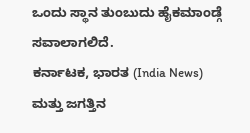ಒಂದು ಸ್ಥಾನ ತುಂಬುದು ಹೈಕಮಾಂಡ್ಗೆ ಸವಾಲಾಗಲಿದೆ.
ಕರ್ನಾಟಕ, ಭಾರತ (India News) ಮತ್ತು ಜಗತ್ತಿನ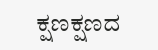ಕ್ಷಣಕ್ಷಣದ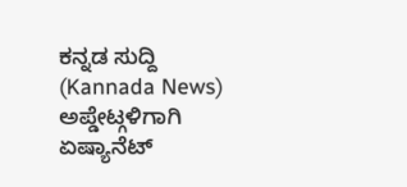ಕನ್ನಡ ಸುದ್ದಿ (Kannada News) ಅಪ್ಡೇಟ್ಗಳಿಗಾಗಿ ಏಷ್ಯಾನೆಟ್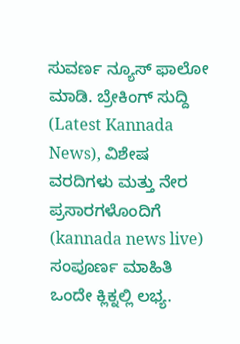ಸುವರ್ಣ ನ್ಯೂಸ್ ಫಾಲೋ ಮಾಡಿ. ಬ್ರೇಕಿಂಗ್ ಸುದ್ದಿ (Latest Kannada News), ವಿಶೇಷ ವರದಿಗಳು ಮತ್ತು ನೇರ ಪ್ರಸಾರಗಳೊಂದಿಗೆ (kannada news live) ಸಂಪೂರ್ಣ ಮಾಹಿತಿ ಒಂದೇ ಕ್ಲಿಕ್ನಲ್ಲಿ ಲಭ್ಯ.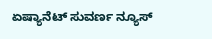ಏಷ್ಯಾನೆಟ್ ಸುವರ್ಣ ನ್ಯೂಸ್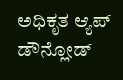ಅಧಿಕೃತ ಆ್ಯಪ್ ಡೌನ್ಲೋಡ್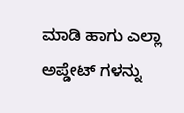ಮಾಡಿ ಹಾಗು ಎಲ್ಲಾ ಅಪ್ಡೇಟ್ ಗಳನ್ನು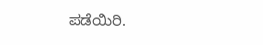ಪಡೆಯಿರಿ.